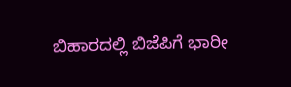ಬಿಹಾರದಲ್ಲಿ ಬಿಜೆಪಿಗೆ ಭಾರೀ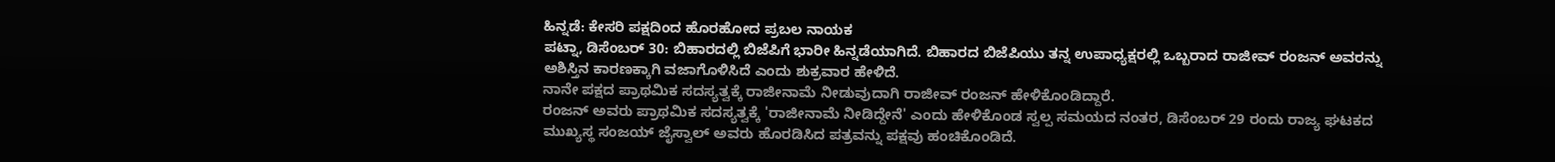ಹಿನ್ನಡೆ: ಕೇಸರಿ ಪಕ್ಷದಿಂದ ಹೊರಹೋದ ಪ್ರಬಲ ನಾಯಕ
ಪಟ್ನಾ, ಡಿಸೆಂಬರ್ 30: ಬಿಹಾರದಲ್ಲಿ ಬಿಜೆಪಿಗೆ ಭಾರೀ ಹಿನ್ನಡೆಯಾಗಿದೆ. ಬಿಹಾರದ ಬಿಜೆಪಿಯು ತನ್ನ ಉಪಾಧ್ಯಕ್ಷರಲ್ಲಿ ಒಬ್ಬರಾದ ರಾಜೀವ್ ರಂಜನ್ ಅವರನ್ನು ಅಶಿಸ್ತಿನ ಕಾರಣಕ್ಕಾಗಿ ವಜಾಗೊಳಿಸಿದೆ ಎಂದು ಶುಕ್ರವಾರ ಹೇಳಿದೆ.
ನಾನೇ ಪಕ್ಷದ ಪ್ರಾಥಮಿಕ ಸದಸ್ಯತ್ವಕ್ಕೆ ರಾಜೀನಾಮೆ ನೀಡುವುದಾಗಿ ರಾಜೀವ್ ರಂಜನ್ ಹೇಳಿಕೊಂಡಿದ್ದಾರೆ.
ರಂಜನ್ ಅವರು ಪ್ರಾಥಮಿಕ ಸದಸ್ಯತ್ವಕ್ಕೆ 'ರಾಜೀನಾಮೆ ನೀಡಿದ್ದೇನೆ' ಎಂದು ಹೇಳಿಕೊಂಡ ಸ್ವಲ್ಪ ಸಮಯದ ನಂತರ, ಡಿಸೆಂಬರ್ 29 ರಂದು ರಾಜ್ಯ ಘಟಕದ ಮುಖ್ಯಸ್ಥ ಸಂಜಯ್ ಜೈಸ್ವಾಲ್ ಅವರು ಹೊರಡಿಸಿದ ಪತ್ರವನ್ನು ಪಕ್ಷವು ಹಂಚಿಕೊಂಡಿದೆ.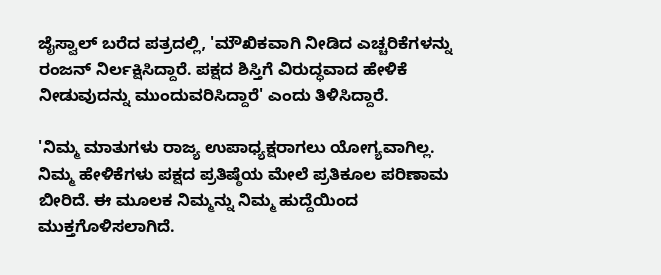ಜೈಸ್ವಾಲ್ ಬರೆದ ಪತ್ರದಲ್ಲಿ, 'ಮೌಖಿಕವಾಗಿ ನೀಡಿದ ಎಚ್ಚರಿಕೆಗಳನ್ನು ರಂಜನ್ ನಿರ್ಲಕ್ಷಿಸಿದ್ದಾರೆ. ಪಕ್ಷದ ಶಿಸ್ತಿಗೆ ವಿರುದ್ಧವಾದ ಹೇಳಿಕೆ ನೀಡುವುದನ್ನು ಮುಂದುವರಿಸಿದ್ದಾರೆ' ಎಂದು ತಿಳಿಸಿದ್ದಾರೆ.

'ನಿಮ್ಮ ಮಾತುಗಳು ರಾಜ್ಯ ಉಪಾಧ್ಯಕ್ಷರಾಗಲು ಯೋಗ್ಯವಾಗಿಲ್ಲ. ನಿಮ್ಮ ಹೇಳಿಕೆಗಳು ಪಕ್ಷದ ಪ್ರತಿಷ್ಠೆಯ ಮೇಲೆ ಪ್ರತಿಕೂಲ ಪರಿಣಾಮ ಬೀರಿದೆ. ಈ ಮೂಲಕ ನಿಮ್ಮನ್ನು ನಿಮ್ಮ ಹುದ್ದೆಯಿಂದ ಮುಕ್ತಗೊಳಿಸಲಾಗಿದೆ.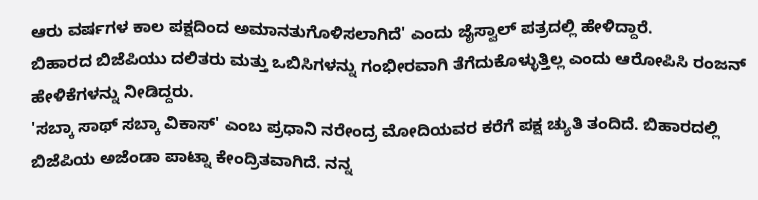ಆರು ವರ್ಷಗಳ ಕಾಲ ಪಕ್ಷದಿಂದ ಅಮಾನತುಗೊಳಿಸಲಾಗಿದೆ' ಎಂದು ಜೈಸ್ವಾಲ್ ಪತ್ರದಲ್ಲಿ ಹೇಳಿದ್ದಾರೆ.
ಬಿಹಾರದ ಬಿಜೆಪಿಯು ದಲಿತರು ಮತ್ತು ಒಬಿಸಿಗಳನ್ನು ಗಂಭೀರವಾಗಿ ತೆಗೆದುಕೊಳ್ಳುತ್ತಿಲ್ಲ ಎಂದು ಆರೋಪಿಸಿ ರಂಜನ್ ಹೇಳಿಕೆಗಳನ್ನು ನೀಡಿದ್ದರು.
'ಸಬ್ಕಾ ಸಾಥ್ ಸಬ್ಕಾ ವಿಕಾಸ್' ಎಂಬ ಪ್ರಧಾನಿ ನರೇಂದ್ರ ಮೋದಿಯವರ ಕರೆಗೆ ಪಕ್ಷ ಚ್ಯುತಿ ತಂದಿದೆ. ಬಿಹಾರದಲ್ಲಿ ಬಿಜೆಪಿಯ ಅಜೆಂಡಾ ಪಾಟ್ನಾ ಕೇಂದ್ರಿತವಾಗಿದೆ. ನನ್ನ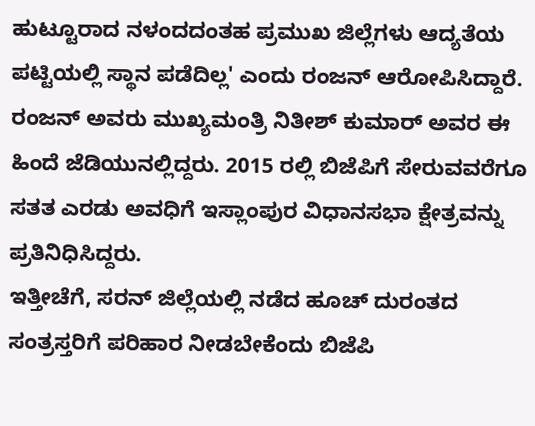ಹುಟ್ಟೂರಾದ ನಳಂದದಂತಹ ಪ್ರಮುಖ ಜಿಲ್ಲೆಗಳು ಆದ್ಯತೆಯ ಪಟ್ಟಿಯಲ್ಲಿ ಸ್ಥಾನ ಪಡೆದಿಲ್ಲ' ಎಂದು ರಂಜನ್ ಆರೋಪಿಸಿದ್ದಾರೆ.
ರಂಜನ್ ಅವರು ಮುಖ್ಯಮಂತ್ರಿ ನಿತೀಶ್ ಕುಮಾರ್ ಅವರ ಈ ಹಿಂದೆ ಜೆಡಿಯುನಲ್ಲಿದ್ದರು. 2015 ರಲ್ಲಿ ಬಿಜೆಪಿಗೆ ಸೇರುವವರೆಗೂ ಸತತ ಎರಡು ಅವಧಿಗೆ ಇಸ್ಲಾಂಪುರ ವಿಧಾನಸಭಾ ಕ್ಷೇತ್ರವನ್ನು ಪ್ರತಿನಿಧಿಸಿದ್ದರು.
ಇತ್ತೀಚೆಗೆ, ಸರನ್ ಜಿಲ್ಲೆಯಲ್ಲಿ ನಡೆದ ಹೂಚ್ ದುರಂತದ ಸಂತ್ರಸ್ತರಿಗೆ ಪರಿಹಾರ ನೀಡಬೇಕೆಂದು ಬಿಜೆಪಿ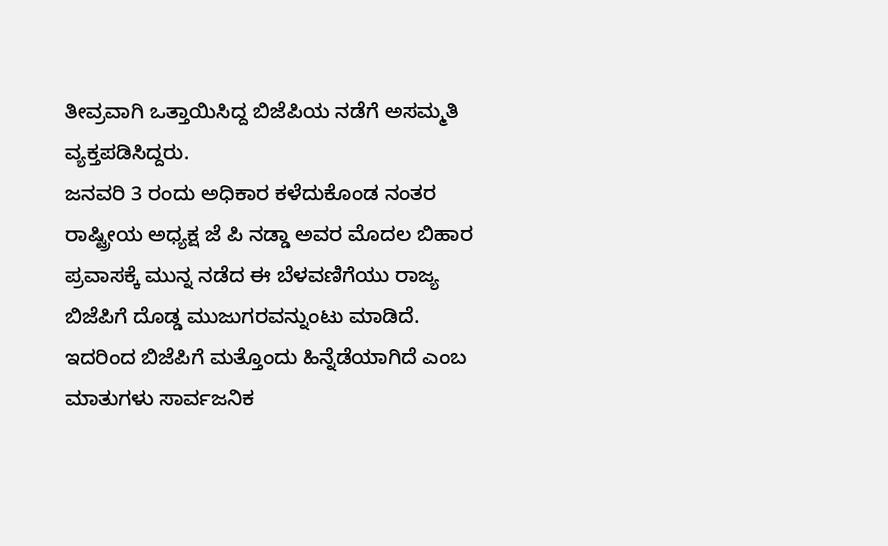ತೀವ್ರವಾಗಿ ಒತ್ತಾಯಿಸಿದ್ದ ಬಿಜೆಪಿಯ ನಡೆಗೆ ಅಸಮ್ಮತಿ ವ್ಯಕ್ತಪಡಿಸಿದ್ದರು.
ಜನವರಿ 3 ರಂದು ಅಧಿಕಾರ ಕಳೆದುಕೊಂಡ ನಂತರ ರಾಷ್ಟ್ರೀಯ ಅಧ್ಯಕ್ಷ ಜೆ ಪಿ ನಡ್ಡಾ ಅವರ ಮೊದಲ ಬಿಹಾರ ಪ್ರವಾಸಕ್ಕೆ ಮುನ್ನ ನಡೆದ ಈ ಬೆಳವಣಿಗೆಯು ರಾಜ್ಯ ಬಿಜೆಪಿಗೆ ದೊಡ್ಡ ಮುಜುಗರವನ್ನುಂಟು ಮಾಡಿದೆ. ಇದರಿಂದ ಬಿಜೆಪಿಗೆ ಮತ್ತೊಂದು ಹಿನ್ನೆಡೆಯಾಗಿದೆ ಎಂಬ ಮಾತುಗಳು ಸಾರ್ವಜನಿಕ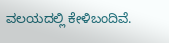ವಲಯದಲ್ಲಿ ಕೇಳಿಬಂದಿವೆ.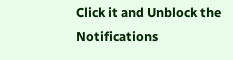Click it and Unblock the Notifications